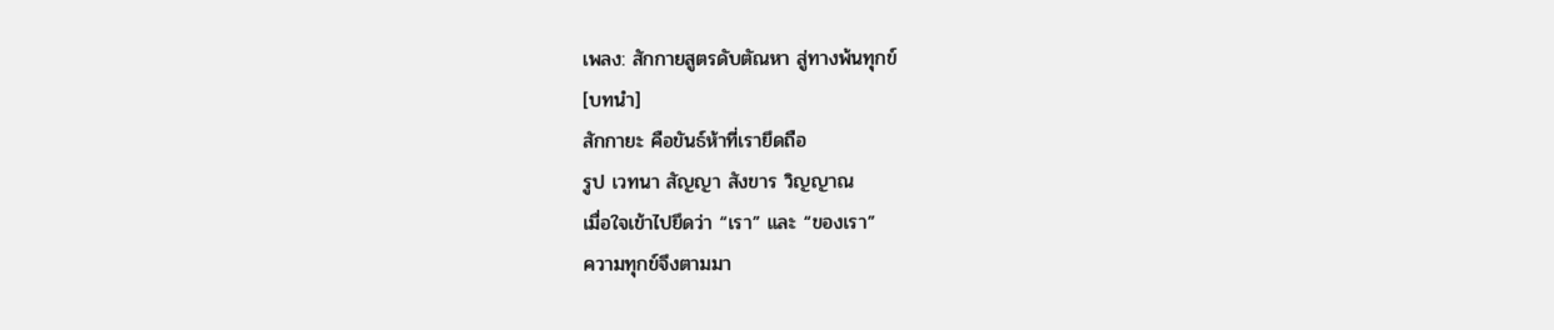เพลง: สักกายสูตรดับตัณหา สู่ทางพ้นทุกข์
[บทนำ]
สักกายะ คือขันธ์ห้าที่เรายึดถือ
รูป เวทนา สัญญา สังขาร วิญญาณ
เมื่อใจเข้าไปยึดว่า “เรา” และ “ของเรา”
ความทุกข์จึงตามมา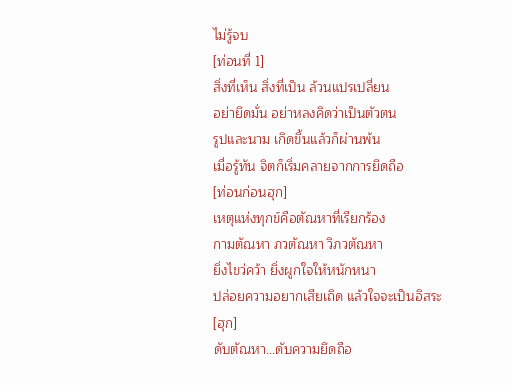ไม่รู้จบ
[ท่อนที่ 1]
สิ่งที่เห็น สิ่งที่เป็น ล้วนแปรเปลี่ยน
อย่ายึดมั่น อย่าหลงคิดว่าเป็นตัวตน
รูปและนาม เกิดขึ้นแล้วก็ผ่านพ้น
เมื่อรู้ทัน จิตก็เริ่มคลายจากการยึดถือ
[ท่อนก่อนฮุก]
เหตุแห่งทุกข์คือตัณหาที่เรียกร้อง
กามตัณหา ภวตัณหา วิภวตัณหา
ยิ่งไขว่คว้า ยิ่งผูกใจให้หนักหนา
ปล่อยความอยากเสียเถิด แล้วใจจะเป็นอิสระ
[ฮุก]
ดับตัณหา...ดับความยึดถือ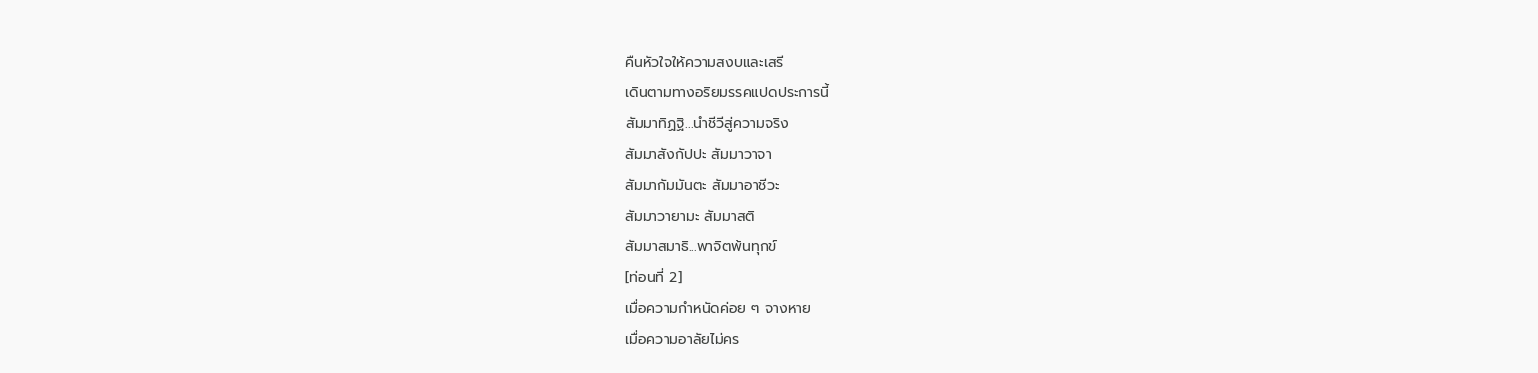คืนหัวใจให้ความสงบและเสรี
เดินตามทางอริยมรรคแปดประการนี้
สัมมาทิฏฐิ...นำชีวีสู่ความจริง
สัมมาสังกัปปะ สัมมาวาจา
สัมมากัมมันตะ สัมมาอาชีวะ
สัมมาวายามะ สัมมาสติ
สัมมาสมาธิ...พาจิตพ้นทุกข์
[ท่อนที่ 2]
เมื่อความกำหนัดค่อย ๆ จางหาย
เมื่อความอาลัยไม่คร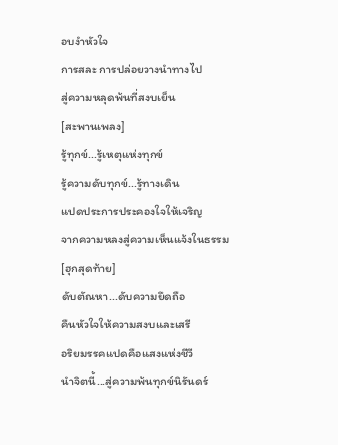อบงำหัวใจ
การสละ การปล่อยวางนำทางไป
สู่ความหลุดพ้นที่สงบเย็น
[สะพานเพลง]
รู้ทุกข์...รู้เหตุแห่งทุกข์
รู้ความดับทุกข์...รู้ทางเดิน
แปดประการประคองใจให้เจริญ
จากความหลงสู่ความเห็นแจ้งในธรรม
[ฮุกสุดท้าย]
ดับตัณหา...ดับความยึดถือ
คืนหัวใจให้ความสงบและเสรี
อริยมรรคแปดคือแสงแห่งชีวี
นำจิตนี้...สู่ความพ้นทุกข์นิรันดร์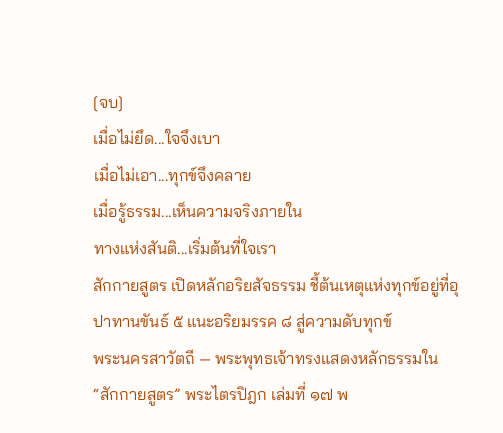[จบ]
เมื่อไม่ยึด...ใจจึงเบา
เมื่อไม่เอา...ทุกข์จึงคลาย
เมื่อรู้ธรรม...เห็นความจริงภายใน
ทางแห่งสันติ...เริ่มต้นที่ใจเรา
สักกายสูตร เปิดหลักอริยสัจธรรม ชี้ต้นเหตุแห่งทุกข์อยู่ที่อุปาทานขันธ์ ๕ แนะอริยมรรค ๘ สู่ความดับทุกข์
พระนครสาวัตถี — พระพุทธเจ้าทรงแสดงหลักธรรมใน “สักกายสูตร” พระไตรปิฎก เล่มที่ ๑๗ พ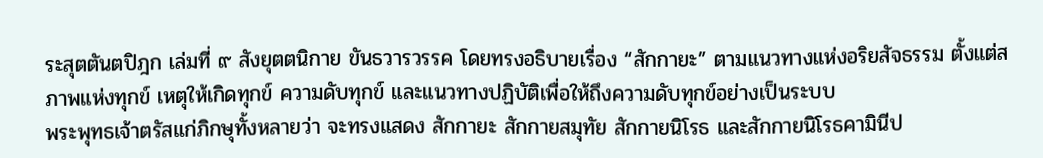ระสุตตันตปิฎก เล่มที่ ๙ สังยุตตนิกาย ขันธวารวรรค โดยทรงอธิบายเรื่อง “สักกายะ” ตามแนวทางแห่งอริยสัจธรรม ตั้งแต่สภาพแห่งทุกข์ เหตุให้เกิดทุกข์ ความดับทุกข์ และแนวทางปฏิบัติเพื่อให้ถึงความดับทุกข์อย่างเป็นระบบ
พระพุทธเจ้าตรัสแก่ภิกษุทั้งหลายว่า จะทรงแสดง สักกายะ สักกายสมุทัย สักกายนิโรธ และสักกายนิโรธคามินีป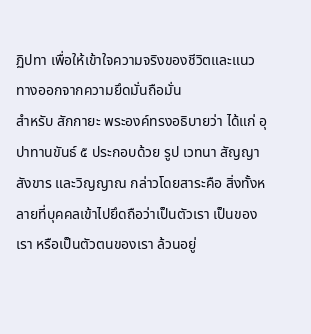ฏิปทา เพื่อให้เข้าใจความจริงของชีวิตและแนวทางออกจากความยึดมั่นถือมั่น
สำหรับ สักกายะ พระองค์ทรงอธิบายว่า ได้แก่ อุปาทานขันธ์ ๕ ประกอบด้วย รูป เวทนา สัญญา สังขาร และวิญญาณ กล่าวโดยสาระคือ สิ่งทั้งหลายที่บุคคลเข้าไปยึดถือว่าเป็นตัวเรา เป็นของเรา หรือเป็นตัวตนของเรา ล้วนอยู่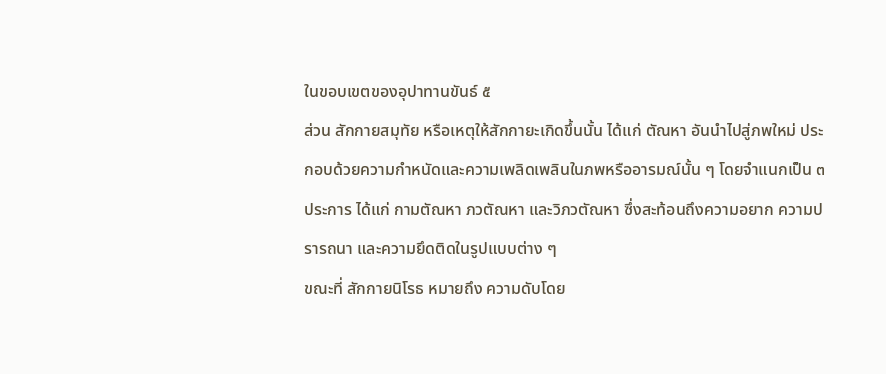ในขอบเขตของอุปาทานขันธ์ ๕
ส่วน สักกายสมุทัย หรือเหตุให้สักกายะเกิดขึ้นนั้น ได้แก่ ตัณหา อันนำไปสู่ภพใหม่ ประกอบด้วยความกำหนัดและความเพลิดเพลินในภพหรืออารมณ์นั้น ๆ โดยจำแนกเป็น ๓ ประการ ได้แก่ กามตัณหา ภวตัณหา และวิภวตัณหา ซึ่งสะท้อนถึงความอยาก ความปรารถนา และความยึดติดในรูปแบบต่าง ๆ
ขณะที่ สักกายนิโรธ หมายถึง ความดับโดย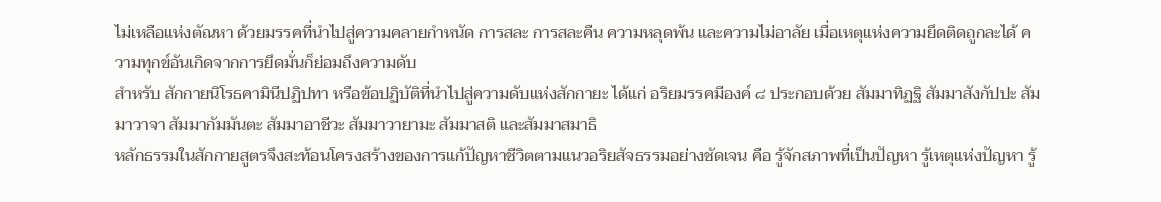ไม่เหลือแห่งตัณหา ด้วยมรรคที่นำไปสู่ความคลายกำหนัด การสละ การสละคืน ความหลุดพ้น และความไม่อาลัย เมื่อเหตุแห่งความยึดติดถูกละได้ ความทุกข์อันเกิดจากการยึดมั่นก็ย่อมถึงความดับ
สำหรับ สักกายนิโรธคามินีปฏิปทา หรือข้อปฏิบัติที่นำไปสู่ความดับแห่งสักกายะ ได้แก่ อริยมรรคมีองค์ ๘ ประกอบด้วย สัมมาทิฏฐิ สัมมาสังกัปปะ สัมมาวาจา สัมมากัมมันตะ สัมมาอาชีวะ สัมมาวายามะ สัมมาสติ และสัมมาสมาธิ
หลักธรรมในสักกายสูตรจึงสะท้อนโครงสร้างของการแก้ปัญหาชีวิตตามแนวอริยสัจธรรมอย่างชัดเจน คือ รู้จักสภาพที่เป็นปัญหา รู้เหตุแห่งปัญหา รู้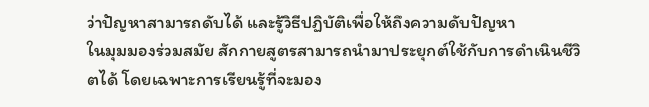ว่าปัญหาสามารถดับได้ และรู้วิธีปฏิบัติเพื่อให้ถึงความดับปัญหา
ในมุมมองร่วมสมัย สักกายสูตรสามารถนำมาประยุกต์ใช้กับการดำเนินชีวิตได้ โดยเฉพาะการเรียนรู้ที่จะมอง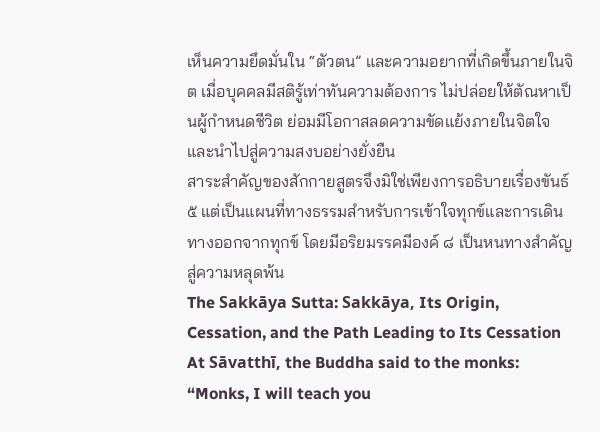เห็นความยึดมั่นใน “ตัวตน” และความอยากที่เกิดขึ้นภายในจิต เมื่อบุคคลมีสติรู้เท่าทันความต้องการ ไม่ปล่อยให้ตัณหาเป็นผู้กำหนดชีวิต ย่อมมีโอกาสลดความขัดแย้งภายในจิตใจ และนำไปสู่ความสงบอย่างยั่งยืน
สาระสำคัญของสักกายสูตรจึงมิใช่เพียงการอธิบายเรื่องขันธ์ ๕ แต่เป็นแผนที่ทางธรรมสำหรับการเข้าใจทุกข์และการเดินทางออกจากทุกข์ โดยมีอริยมรรคมีองค์ ๘ เป็นหนทางสำคัญสู่ความหลุดพ้น
The Sakkāya Sutta: Sakkāya, Its Origin, Cessation, and the Path Leading to Its Cessation
At Sāvatthī, the Buddha said to the monks:
“Monks, I will teach you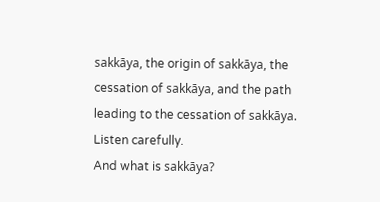sakkāya, the origin of sakkāya, the cessation of sakkāya, and the path leading to the cessation of sakkāya. Listen carefully.
And what is sakkāya?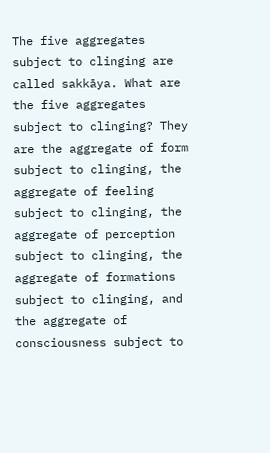The five aggregates subject to clinging are called sakkāya. What are the five aggregates subject to clinging? They are the aggregate of form subject to clinging, the aggregate of feeling subject to clinging, the aggregate of perception subject to clinging, the aggregate of formations subject to clinging, and the aggregate of consciousness subject to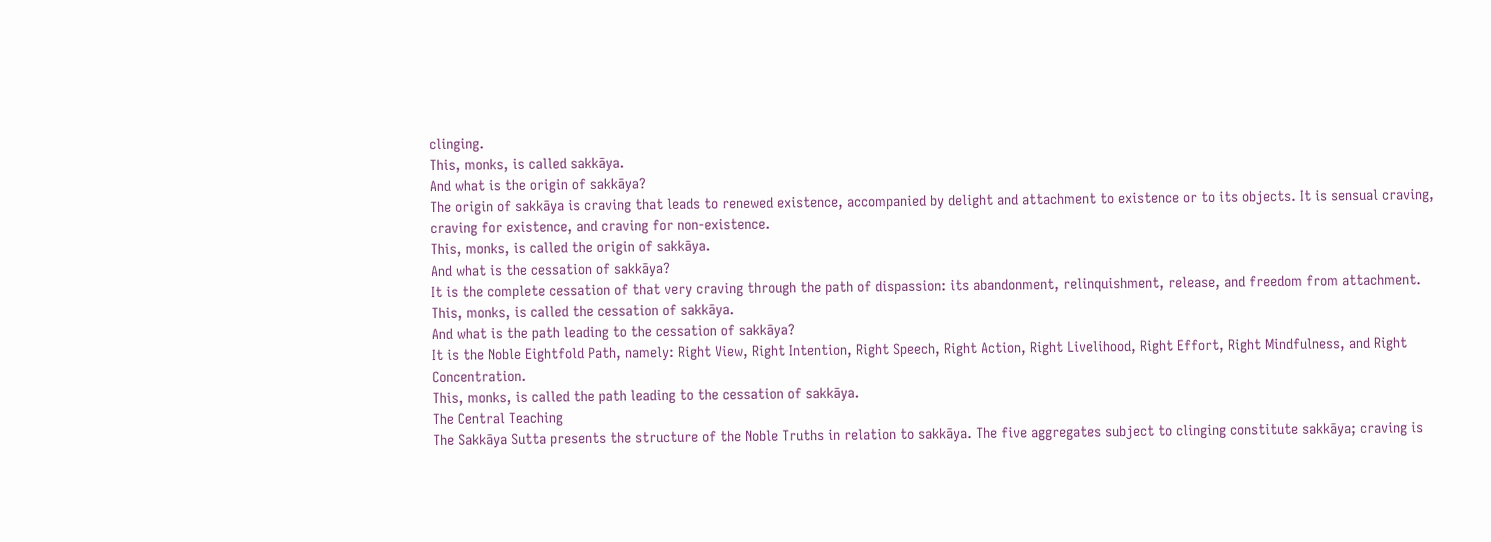clinging.
This, monks, is called sakkāya.
And what is the origin of sakkāya?
The origin of sakkāya is craving that leads to renewed existence, accompanied by delight and attachment to existence or to its objects. It is sensual craving, craving for existence, and craving for non-existence.
This, monks, is called the origin of sakkāya.
And what is the cessation of sakkāya?
It is the complete cessation of that very craving through the path of dispassion: its abandonment, relinquishment, release, and freedom from attachment.
This, monks, is called the cessation of sakkāya.
And what is the path leading to the cessation of sakkāya?
It is the Noble Eightfold Path, namely: Right View, Right Intention, Right Speech, Right Action, Right Livelihood, Right Effort, Right Mindfulness, and Right Concentration.
This, monks, is called the path leading to the cessation of sakkāya.
The Central Teaching
The Sakkāya Sutta presents the structure of the Noble Truths in relation to sakkāya. The five aggregates subject to clinging constitute sakkāya; craving is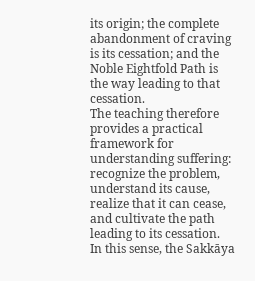its origin; the complete abandonment of craving is its cessation; and the Noble Eightfold Path is the way leading to that cessation.
The teaching therefore provides a practical framework for understanding suffering: recognize the problem, understand its cause, realize that it can cease, and cultivate the path leading to its cessation.
In this sense, the Sakkāya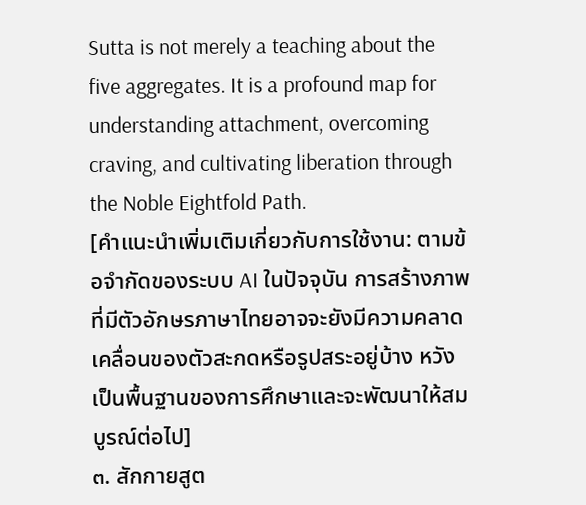Sutta is not merely a teaching about the five aggregates. It is a profound map for understanding attachment, overcoming craving, and cultivating liberation through the Noble Eightfold Path.
[คำแนะนำเพิ่มเติมเกี่ยวกับการใช้งาน: ตามข้อจำกัดของระบบ AI ในปัจจุบัน การสร้างภาพที่มีตัวอักษรภาษาไทยอาจจะยังมีความคลาดเคลื่อนของตัวสะกดหรือรูปสระอยู่บ้าง หวังเป็นพื้นฐานของการศึกษาและจะพัฒนาให้สมบูรณ์ต่อไป]
๓. สักกายสูต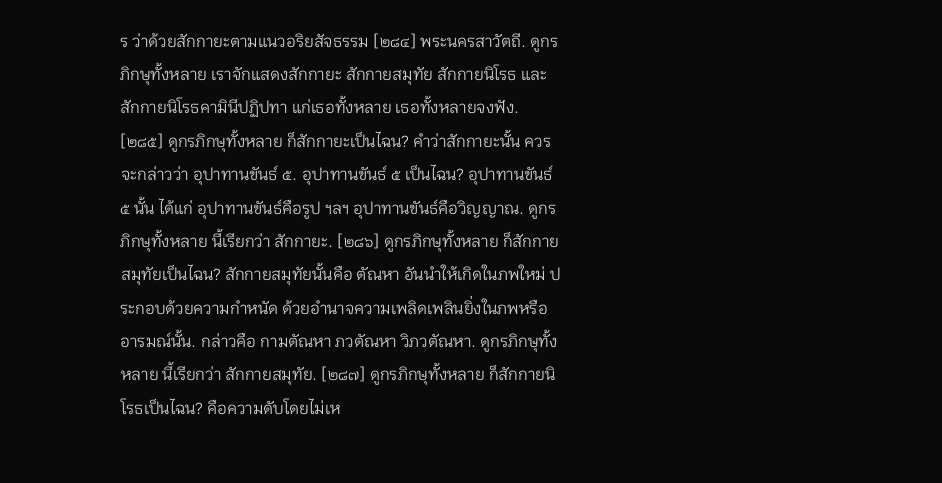ร ว่าด้วยสักกายะตามแนวอริยสัจธรรม [๒๘๔] พระนครสาวัตถี. ดูกรภิกษุทั้งหลาย เราจักแสดงสักกายะ สักกายสมุทัย สักกายนิโรธ และสักกายนิโรธคามินีปฏิปทา แก่เธอทั้งหลาย เธอทั้งหลายจงฟัง. [๒๘๕] ดูกรภิกษุทั้งหลาย ก็สักกายะเป็นไฉน? คำว่าสักกายะนั้น ควรจะกล่าวว่า อุปาทานขันธ์ ๕. อุปาทานขันธ์ ๕ เป็นไฉน? อุปาทานขันธ์ ๕ นั้น ได้แก่ อุปาทานขันธ์คือรูป ฯลฯ อุปาทานขันธ์คือวิญญาณ. ดูกรภิกษุทั้งหลาย นี้เรียกว่า สักกายะ. [๒๘๖] ดูกรภิกษุทั้งหลาย ก็สักกายสมุทัยเป็นไฉน? สักกายสมุทัยนั้นคือ ตัณหา อันนำให้เกิดในภพใหม่ ประกอบด้วยความกำหนัด ด้วยอำนาจความเพลิดเพลินยิ่งในภพหรือ อารมณ์นั้น. กล่าวคือ กามตัณหา ภวตัณหา วิภวตัณหา. ดูกรภิกษุทั้งหลาย นี้เรียกว่า สักกายสมุทัย. [๒๘๗] ดูกรภิกษุทั้งหลาย ก็สักกายนิโรธเป็นไฉน? คือความดับโดยไม่เห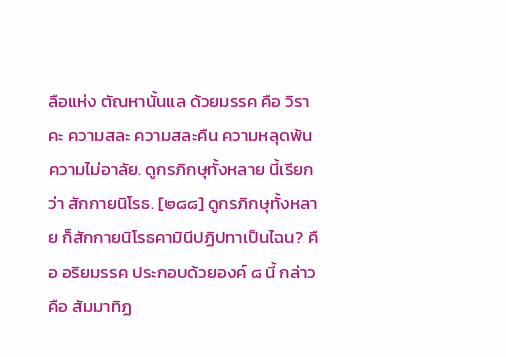ลือแห่ง ตัณหานั้นแล ด้วยมรรค คือ วิราคะ ความสละ ความสละคืน ความหลุดพ้น ความไม่อาลัย. ดูกรภิกษุทั้งหลาย นี้เรียกว่า สักกายนิโรธ. [๒๘๘] ดูกรภิกษุทั้งหลาย ก็สักกายนิโรธคามินีปฏิปทาเป็นไฉน? คือ อริยมรรค ประกอบด้วยองค์ ๘ นี้ กล่าวคือ สัมมาทิฏ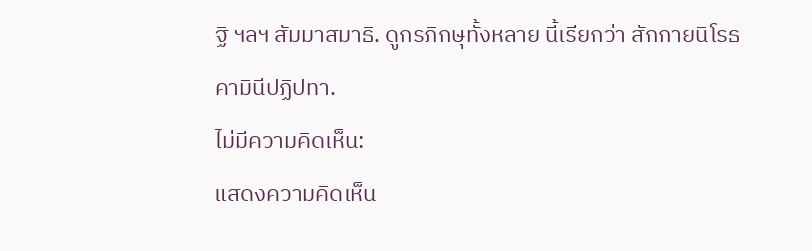ฐิ ฯลฯ สัมมาสมาธิ. ดูกรภิกษุทั้งหลาย นี้เรียกว่า สักกายนิโรธคามินีปฏิปทา.
ไม่มีความคิดเห็น:
แสดงความคิดเห็น